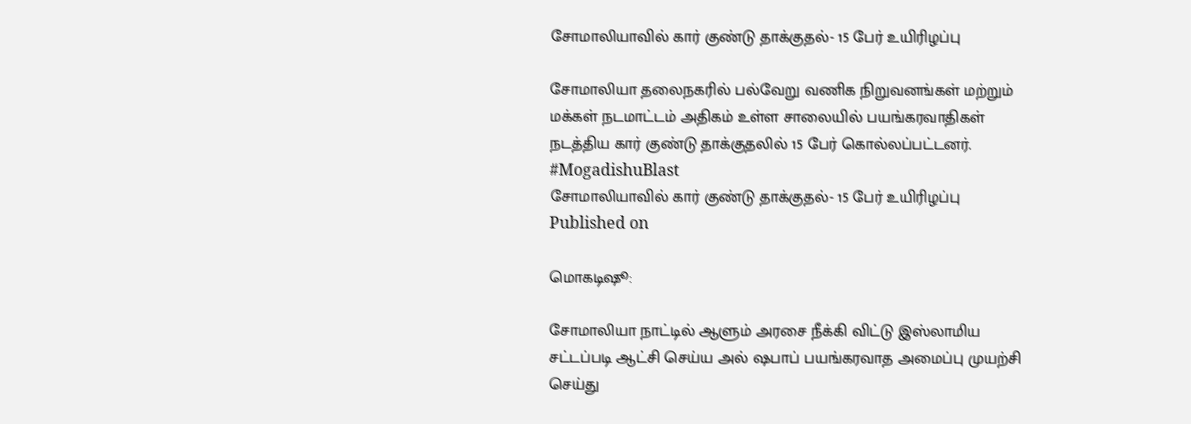சோமாலியாவில் கார் குண்டு தாக்குதல்- 15 பேர் உயிரிழப்பு

சோமாலியா தலைநகரில் பல்வேறு வணிக நிறுவனங்கள் மற்றும் மக்கள் நடமாட்டம் அதிகம் உள்ள சாலையில் பயங்கரவாதிகள் நடத்திய கார் குண்டு தாக்குதலில் 15 பேர் கொல்லப்பட்டனர். #MogadishuBlast
சோமாலியாவில் கார் குண்டு தாக்குதல்- 15 பேர் உயிரிழப்பு
Published on

மொகடிஷூ:

சோமாலியா நாட்டில் ஆளும் அரசை நீக்கி விட்டு இஸ்லாமிய சட்டப்படி ஆட்சி செய்ய அல் ஷபாப் பயங்கரவாத அமைப்பு முயற்சி செய்து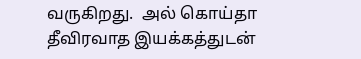வருகிறது.  அல் கொய்தா தீவிரவாத இயக்கத்துடன்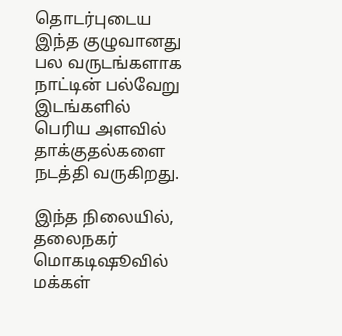தொடர்புடைய இந்த குழுவானது பல வருடங்களாக நாட்டின் பல்வேறு இடங்களில் பெரிய அளவில் தாக்குதல்களை நடத்தி வருகிறது.

இந்த நிலையில், தலைநகர் மொகடிஷூவில் மக்கள்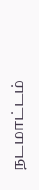நடமாட்டம்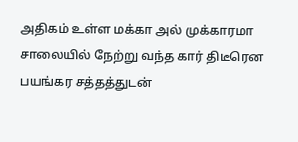அதிகம் உள்ள மக்கா அல் முக்காரமா சாலையில் நேற்று வந்த கார் திடீரென பயங்கர சத்தத்துடன்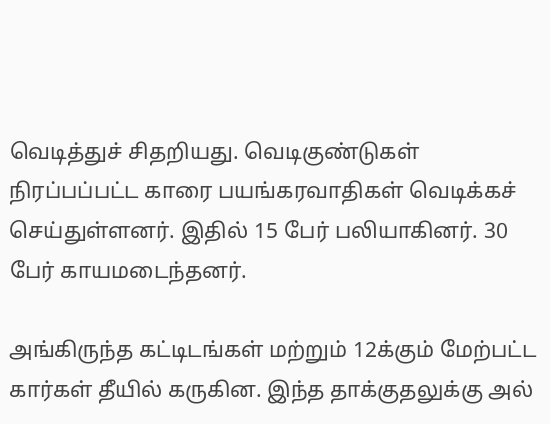வெடித்துச் சிதறியது. வெடிகுண்டுகள் நிரப்பப்பட்ட காரை பயங்கரவாதிகள் வெடிக்கச் செய்துள்ளனர். இதில் 15 பேர் பலியாகினர். 30 பேர் காயமடைந்தனர்.

அங்கிருந்த கட்டிடங்கள் மற்றும் 12க்கும் மேற்பட்ட கார்கள் தீயில் கருகின. இந்த தாக்குதலுக்கு அல்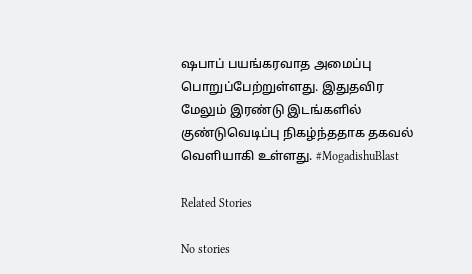ஷபாப் பயங்கரவாத அமைப்பு பொறுப்பேற்றுள்ளது. இதுதவிர மேலும் இரண்டு இடங்களில் குண்டுவெடிப்பு நிகழ்ந்ததாக தகவல் வெளியாகி உள்ளது. #MogadishuBlast

Related Stories

No stories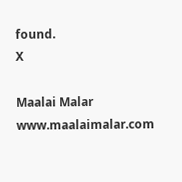found.
X

Maalai Malar
www.maalaimalar.com